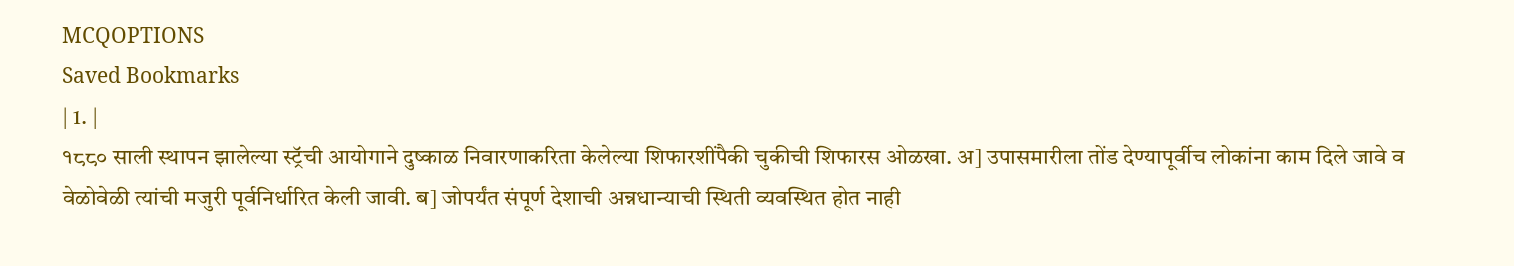MCQOPTIONS
Saved Bookmarks
| 1. |
१८८० साली स्थापन झालेल्या स्ट्रॅची आयोगाने दुष्काळ निवारणाकरिता केलेल्या शिफारशींपैकी चुकीची शिफारस ओळखा. अ] उपासमारीला तोंड देण्यापूर्वीच लोकांना काम दिले जावे व वेळोवेळी त्यांची मजुरी पूर्वनिर्धारित केली जावी. ब] जोपर्यंत संपूर्ण देशाची अन्नधान्याची स्थिती व्यवस्थित होत नाही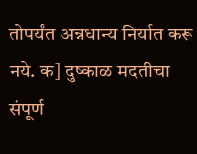तोपर्यंत अन्नधान्य निर्यात करू नये. क] दुष्काळ मदतीचा संपूर्ण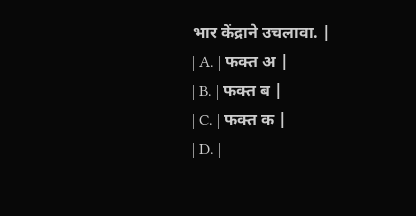भार केंद्राने उचलावा. |
| A. | फक्त अ |
| B. | फक्त ब |
| C. | फक्त क |
| D. |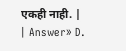एकही नाही. |
| Answer» D.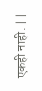एकही नाही. | |